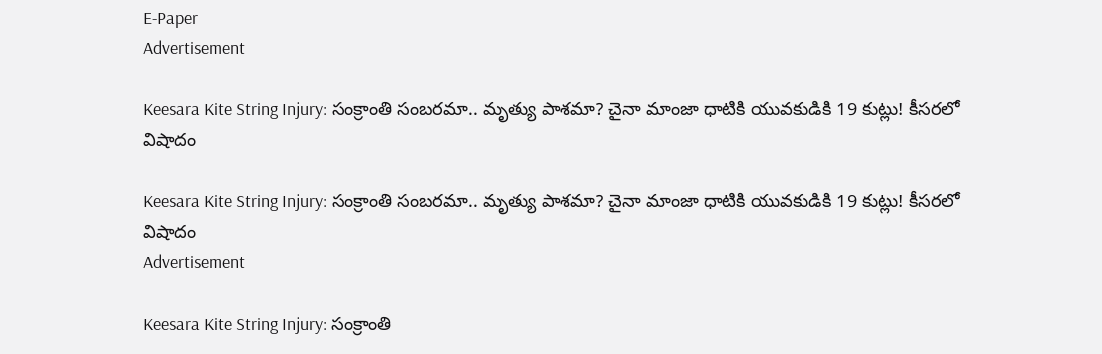E-Paper
Advertisement

Keesara Kite String Injury: సంక్రాంతి సంబరమా.. మృత్యు పాశమా? చైనా మాంజా ధాటికి యువకుడికి 19 కుట్లు! కీసరలో విషాదం

Keesara Kite String Injury: సంక్రాంతి సంబరమా.. మృత్యు పాశమా? చైనా మాంజా ధాటికి యువకుడికి 19 కుట్లు! కీసరలో విషాదం
Advertisement

Keesara Kite String Injury: సంక్రాంతి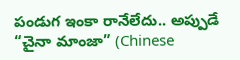పండుగ ఇంకా రానేలేదు.. అప్పుడే “చైనా మాంజా” (Chinese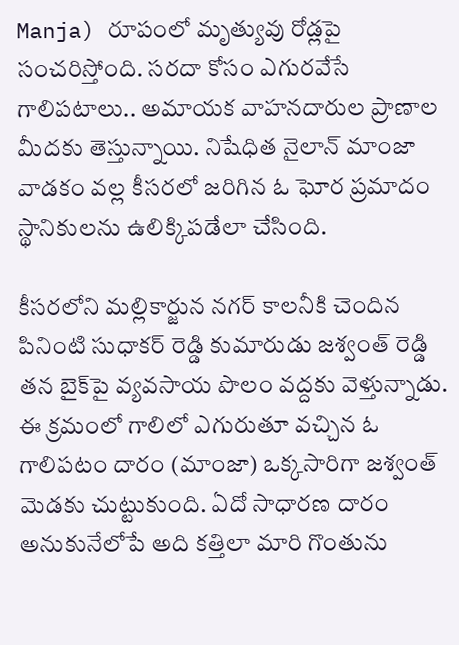Manja) రూపంలో మృత్యువు రోడ్లపై సంచరిస్తోంది. సరదా కోసం ఎగురవేసే గాలిపటాలు.. అమాయక వాహనదారుల ప్రాణాల మీదకు తెస్తున్నాయి. నిషేధిత నైలాన్ మాంజా వాడకం వల్ల కీసరలో జరిగిన ఓ ఘోర ప్రమాదం స్థానికులను ఉలిక్కిపడేలా చేసింది.

కీసరలోని మల్లికార్జున నగర్ కాలనీకి చెందిన పినింటి సుధాకర్ రెడ్డి కుమారుడు జశ్వంత్ రెడ్డి తన బైక్‌పై వ్యవసాయ పొలం వద్దకు వెళ్తున్నాడు. ఈ క్రమంలో గాలిలో ఎగురుతూ వచ్చిన ఓ గాలిపటం దారం (మాంజా) ఒక్కసారిగా జశ్వంత్ మెడకు చుట్టుకుంది. ఏదో సాధారణ దారం అనుకునేలోపే అది కత్తిలా మారి గొంతును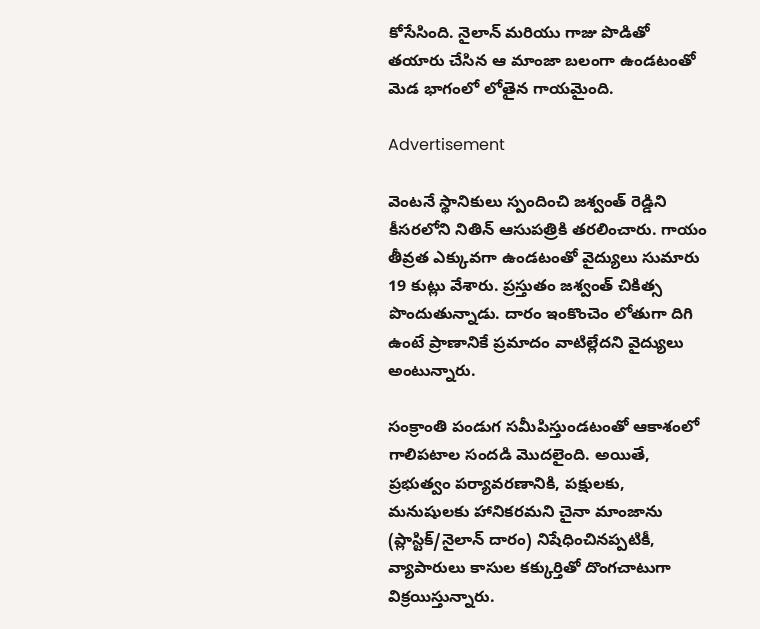కోసేసింది. నైలాన్ మరియు గాజు పొడితో తయారు చేసిన ఆ మాంజా బలంగా ఉండటంతో మెడ భాగంలో లోతైన గాయమైంది.

Advertisement

వెంటనే స్థానికులు స్పందించి జశ్వంత్ రెడ్డిని కీసరలోని నితిన్ ఆసుపత్రికి తరలించారు. గాయం తీవ్రత ఎక్కువగా ఉండటంతో వైద్యులు సుమారు 19 కుట్లు వేశారు. ప్రస్తుతం జశ్వంత్ చికిత్స పొందుతున్నాడు. దారం ఇంకొంచెం లోతుగా దిగి ఉంటే ప్రాణానికే ప్రమాదం వాటిల్లేదని వైద్యులు అంటున్నారు.

సంక్రాంతి పండుగ సమీపిస్తుండటంతో ఆకాశంలో గాలిపటాల సందడి మొదలైంది. అయితే, ప్రభుత్వం పర్యావరణానికి, పక్షులకు, మనుషులకు హానికరమని చైనా మాంజాను (ప్లాస్టిక్/నైలాన్ దారం) నిషేధించినప్పటికీ, వ్యాపారులు కాసుల కక్కుర్తితో దొంగచాటుగా విక్రయిస్తున్నారు.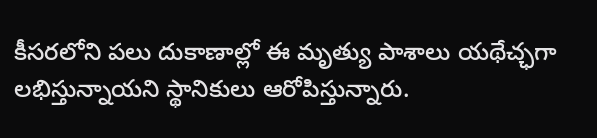కీసరలోని పలు దుకాణాల్లో ఈ మృత్యు పాశాలు యథేచ్ఛగా లభిస్తున్నాయని స్థానికులు ఆరోపిస్తున్నారు.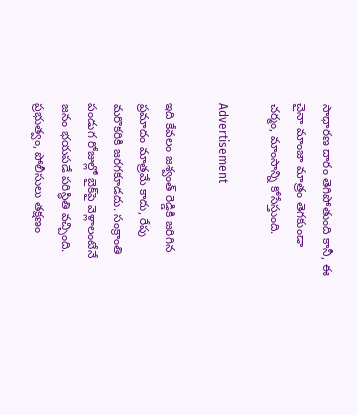సాధారణ దారం తెగిపోతుంది కానీ, ఈ చైనా మాంజా మాత్రం తెగకుండా చర్మం, మాంసాన్ని కోసేస్తుంది.

Advertisement

ఇది కేవలం జశ్వంత్ రెడ్డికి జరిగిన ప్రమాదం మాత్రమే కాదు, రేపు మరొకరికి జరగకూడదు. సంక్రాంతి పండుగ రోజుల్లో బైక్‌పై వెళ్లాలంటేనే జనం భయపడే పరిస్థితి వచ్చింది. ప్రభుత్వం, పోలీసులు తక్షణం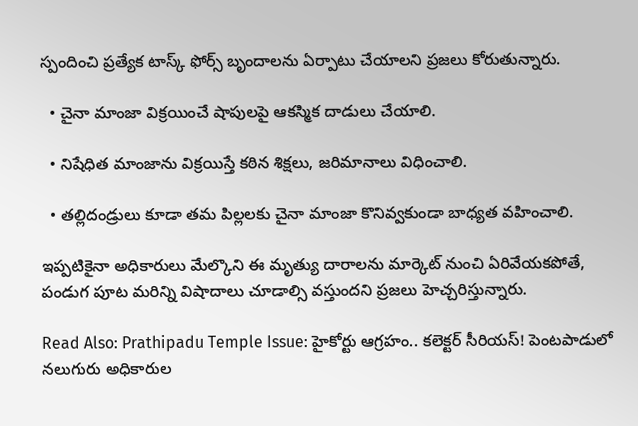స్పందించి ప్రత్యేక టాస్క్ ఫోర్స్ బృందాలను ఏర్పాటు చేయాలని ప్రజలు కోరుతున్నారు.

  • చైనా మాంజా విక్రయించే షాపులపై ఆకస్మిక దాడులు చేయాలి.

  • నిషేధిత మాంజాను విక్రయిస్తే కఠిన శిక్షలు, జరిమానాలు విధించాలి.

  • తల్లిదండ్రులు కూడా తమ పిల్లలకు చైనా మాంజా కొనివ్వకుండా బాధ్యత వహించాలి.

ఇప్పటికైనా అధికారులు మేల్కొని ఈ మృత్యు దారాలను మార్కెట్ నుంచి ఏరివేయకపోతే, పండుగ పూట మరిన్ని విషాదాలు చూడాల్సి వస్తుందని ప్రజలు హెచ్చరిస్తున్నారు.

Read Also: Prathipadu Temple Issue: హైకోర్టు ఆగ్రహం.. కలెక్టర్ సీరియస్! పెంటపాడులో నలుగురు అధికారుల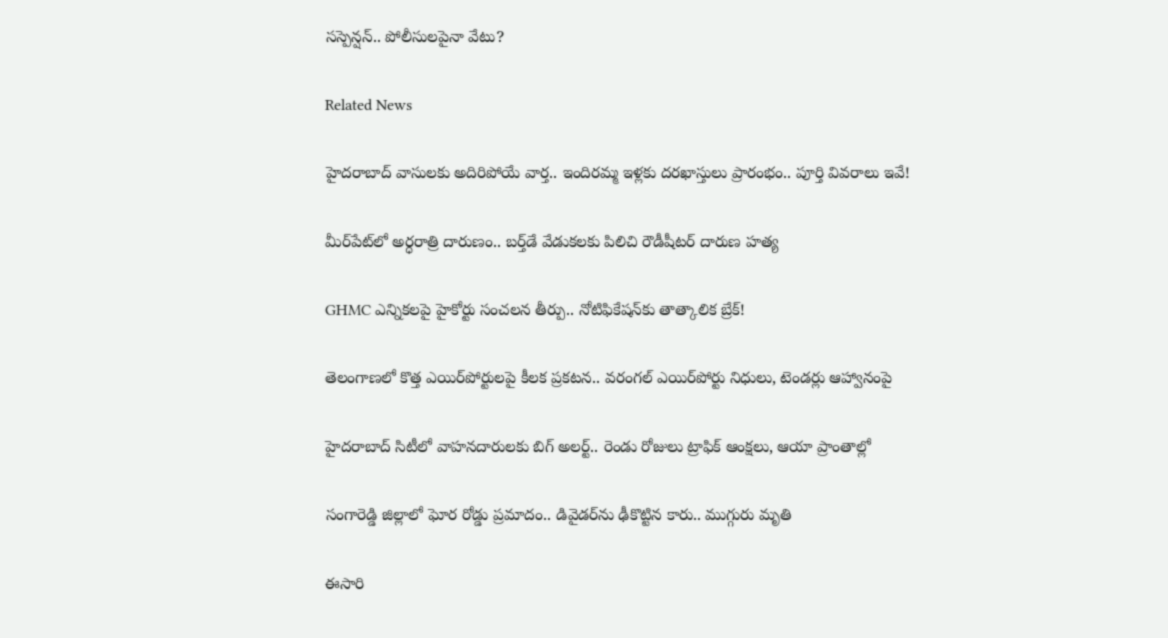సస్పెన్షన్.. పోలీసులపైనా వేటు?

Related News

హైదరాబాద్‌ వాసులకు అదిరిపోయే వార్త.. ఇందిరమ్మ ఇళ్లకు దరఖాస్తులు ప్రారంభం.. పూర్తి వివరాలు ఇవే!

మీర్‌పేట్‌లో అర్ధరాత్రి దారుణం.. బర్త్‌డే వేడుకలకు పిలిచి రౌడీషీటర్ దారుణ హత్య

GHMC ఎన్నికలపై హైకోర్టు సంచలన తీర్పు.. నోటిఫికేషన్‌కు తాత్కాలిక బ్రేక్!

తెలంగాణలో కొత్త ఎయిర్‌పోర్టులపై కీలక ప్రకటన.. వరంగల్ ఎయిర్‌పోర్టు నిధులు, టెండర్లు ఆహ్వానంపై

హైదరాబాద్ సిటీలో వాహనదారులకు బిగ్ అలర్ట్.. రెండు రోజులు ట్రాఫిక్ ఆంక్షలు, ఆయా ప్రాంతాల్లో

సంగారెడ్డి జిల్లాలో ఘోర రోడ్డు ప్రమాదం.. డివైడర్‌ను ఢీకొట్టిన కారు.. ముగ్గురు మృతి

ఈసారి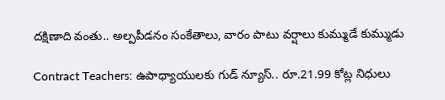దక్షిణాది వంతు.. అల్పపీడనం సంకేతాలు, వారం పాటు వర్షాలు కుమ్ముడే కుమ్ముడు

Contract Teachers: ఉపాధ్యాయులకు గుడ్ న్యూస్.. రూ.21.99 కోట్ల నిధులు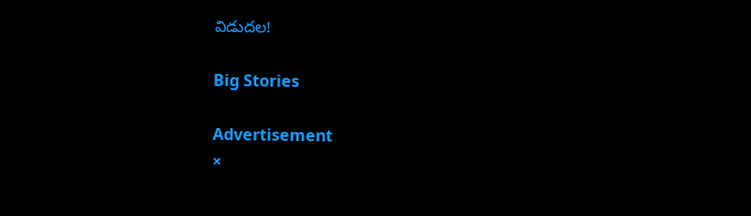విడుదల!

Big Stories

Advertisement
×